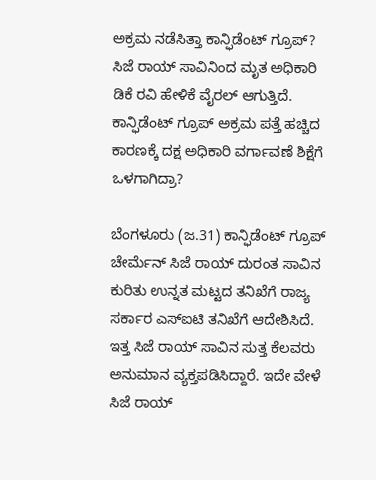ಅಕ್ರಮ ನಡೆಸಿತ್ತಾ ಕಾನ್ಫಿಡೆಂಟ್ ಗ್ರೂಪ್? ಸಿಜೆ ರಾಯ್ ಸಾವಿನಿಂದ ಮೃತ ಅಧಿಕಾರಿ ಡಿಕೆ ರವಿ ಹೇಳಿಕೆ ವೈರಲ್ ಆಗುತ್ತಿದೆ. ಕಾನ್ಫಿಡೆಂಟ್ ಗ್ರೂಪ್ ಅಕ್ರಮ ಪತ್ತೆ ಹಚ್ಚಿದ ಕಾರಣಕ್ಕೆ ದಕ್ಷ ಅಧಿಕಾರಿ ವರ್ಗಾವಣೆ ಶಿಕ್ಷೆಗೆ ಒಳಗಾಗಿದ್ರಾ?

ಬೆಂಗಳೂರು (ಜ.31) ಕಾನ್ಫಿಡೆಂಟ್ ಗ್ರೂಪ್ ಚೇರ್ಮೆನ್ ಸಿಜೆ ರಾಯ್ ದುರಂತ ಸಾವಿನ ಕುರಿತು ಉನ್ನತ ಮಟ್ಟದ ತನಿಖೆಗೆ ರಾಜ್ಯ ಸರ್ಕಾರ ಎಸ್‌ಐಟಿ ತನಿಖೆಗೆ ಆದೇಶಿಸಿದೆ. ಇತ್ತ ಸಿಜೆ ರಾಯ್ ಸಾವಿನ ಸುತ್ತ ಕೆಲವರು ಅನುಮಾನ ವ್ಯಕ್ತಪಡಿಸಿದ್ದಾರೆ. ಇದೇ ವೇಳೆ ಸಿಜೆ ರಾಯ್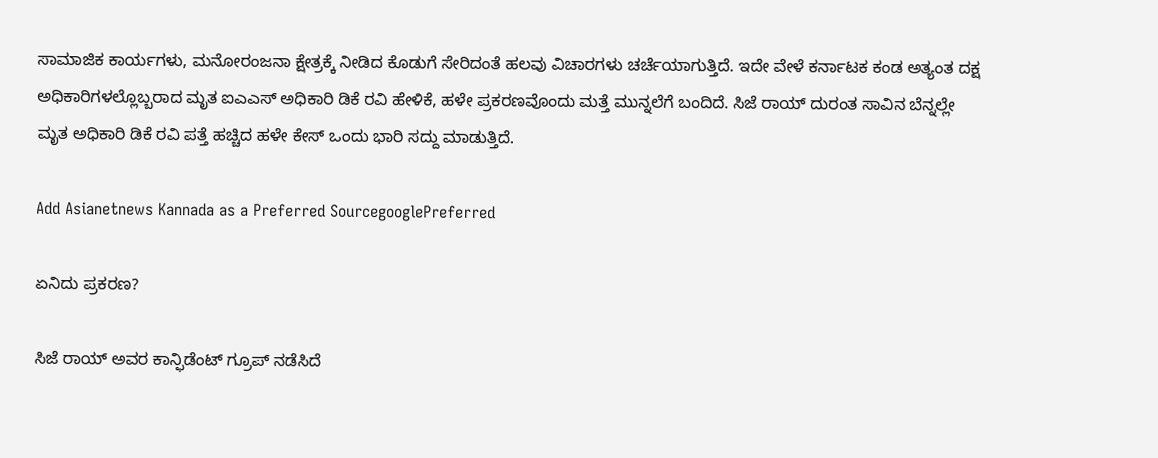ಸಾಮಾಜಿಕ ಕಾರ್ಯಗಳು, ಮನೋರಂಜನಾ ಕ್ಷೇತ್ರಕ್ಕೆ ನೀಡಿದ ಕೊಡುಗೆ ಸೇರಿದಂತೆ ಹಲವು ವಿಚಾರಗಳು ಚರ್ಚೆಯಾಗುತ್ತಿದೆ. ಇದೇ ವೇಳೆ ಕರ್ನಾಟಕ ಕಂಡ ಅತ್ಯಂತ ದಕ್ಷ ಅಧಿಕಾರಿಗಳಲ್ಲೊಬ್ಬರಾದ ಮೃತ ಐಎಎಸ್ ಅಧಿಕಾರಿ ಡಿಕೆ ರವಿ ಹೇಳಿಕೆ, ಹಳೇ ಪ್ರಕರಣವೊಂದು ಮತ್ತೆ ಮುನ್ನಲೆಗೆ ಬಂದಿದೆ. ಸಿಜೆ ರಾಯ್ ದುರಂತ ಸಾವಿನ ಬೆನ್ನಲ್ಲೇ ಮೃತ ಅಧಿಕಾರಿ ಡಿಕೆ ರವಿ ಪತ್ತೆ ಹಚ್ಚಿದ ಹಳೇ ಕೇಸ್ ಒಂದು ಭಾರಿ ಸದ್ದು ಮಾಡುತ್ತಿದೆ.

Add Asianetnews Kannada as a Preferred SourcegooglePreferred

ಏನಿದು ಪ್ರಕರಣ?

ಸಿಜೆ ರಾಯ್ ಅವರ ಕಾನ್ಫಿಡೆಂಟ್ ಗ್ರೂಪ್ ನಡೆಸಿದೆ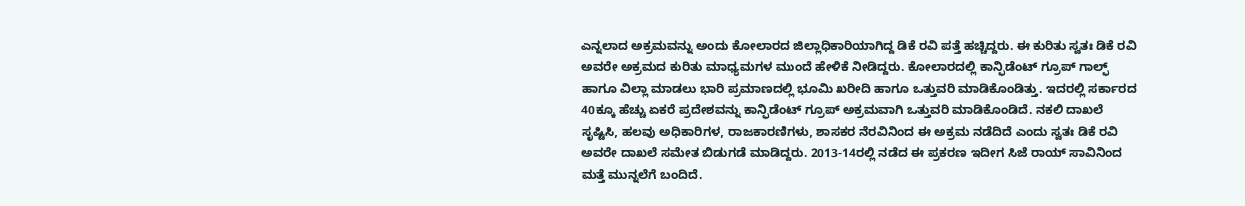ಎನ್ನಲಾದ ಅಕ್ರಮವನ್ನು ಅಂದು ಕೋಲಾರದ ಜಿಲ್ಲಾಧಿಕಾರಿಯಾಗಿದ್ದ ಡಿಕೆ ರವಿ ಪತ್ತೆ ಹಚ್ಚಿದ್ದರು. ಈ ಕುರಿತು ಸ್ವತಃ ಡಿಕೆ ರವಿ ಅವರೇ ಅಕ್ರಮದ ಕುರಿತು ಮಾಧ್ಯಮಗಳ ಮುಂದೆ ಹೇಳಿಕೆ ನೀಡಿದ್ದರು. ಕೋಲಾರದಲ್ಲಿ ಕಾನ್ಫಿಡೆಂಟ್ ಗ್ರೂಪ್ ಗಾಲ್ಫ್ ಹಾಗೂ ವಿಲ್ಲಾ ಮಾಡಲು ಭಾರಿ ಪ್ರಮಾಣದಲ್ಲಿ ಭೂಮಿ ಖರೀದಿ ಹಾಗೂ ಒತ್ತುವರಿ ಮಾಡಿಕೊಂಡಿತ್ತು. ಇದರಲ್ಲಿ ಸರ್ಕಾರದ 40ಕ್ಕೂ ಹೆಚ್ಚು ಏಕರೆ ಪ್ರದೇಶವನ್ನು ಕಾನ್ಫಿಡೆಂಟ್ ಗ್ರೂಪ್ ಅಕ್ರಮವಾಗಿ ಒತ್ತುವರಿ ಮಾಡಿಕೊಂಡಿದೆ. ನಕಲಿ ದಾಖಲೆ ಸೃಷ್ಟಿಸಿ, ಹಲವು ಅಧಿಕಾರಿಗಳ, ರಾಜಕಾರಣಿಗಳು, ಶಾಸಕರ ನೆರವಿನಿಂದ ಈ ಅಕ್ರಮ ನಡೆದಿದೆ ಎಂದು ಸ್ವತಃ ಡಿಕೆ ರವಿ ಅವರೇ ದಾಖಲೆ ಸಮೇತ ಬಿಡುಗಡೆ ಮಾಡಿದ್ದರು. 2013-14ರಲ್ಲಿ ನಡೆದ ಈ ಪ್ರಕರಣ ಇದೀಗ ಸಿಜೆ ರಾಯ್ ಸಾವಿನಿಂದ ಮತ್ತೆ ಮುನ್ನಲೆಗೆ ಬಂದಿದೆ.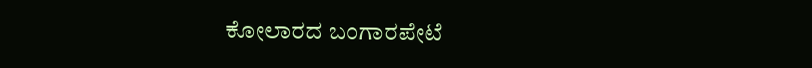ಕೋಲಾರದ ಬಂಗಾರಪೇಟೆ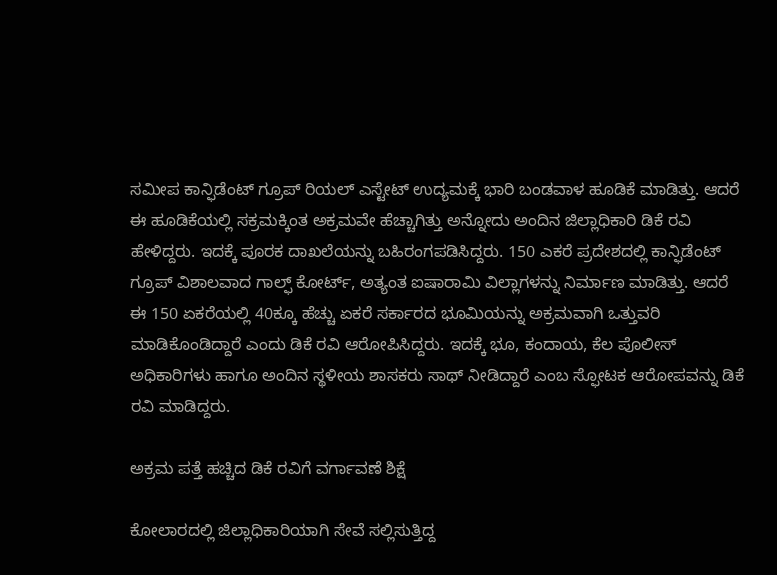ಸಮೀಪ ಕಾನ್ಫಿಡೆಂಟ್ ಗ್ರೂಪ್ ರಿಯಲ್ ಎಸ್ಟೇಟ್ ಉದ್ಯಮಕ್ಕೆ ಭಾರಿ ಬಂಡವಾಳ ಹೂಡಿಕೆ ಮಾಡಿತ್ತು. ಆದರೆ ಈ ಹೂಡಿಕೆಯಲ್ಲಿ ಸಕ್ರಮಕ್ಕಿಂತ ಅಕ್ರಮವೇ ಹೆಚ್ಚಾಗಿತ್ತು ಅನ್ನೋದು ಅಂದಿನ ಜಿಲ್ಲಾಧಿಕಾರಿ ಡಿಕೆ ರವಿ ಹೇಳಿದ್ದರು. ಇದಕ್ಕೆ ಪೂರಕ ದಾಖಲೆಯನ್ನು ಬಹಿರಂಗಪಡಿಸಿದ್ದರು. 150 ಎಕರೆ ಪ್ರದೇಶದಲ್ಲಿ ಕಾನ್ಫಿಡೆಂಟ್ ಗ್ರೂಪ್ ವಿಶಾಲವಾದ ಗಾಲ್ಫ್ ಕೋರ್ಟ್, ಅತ್ಯಂತ ಐಷಾರಾಮಿ ವಿಲ್ಲಾಗಳನ್ನು ನಿರ್ಮಾಣ ಮಾಡಿತ್ತು. ಆದರೆ ಈ 150 ಏಕರೆಯಲ್ಲಿ 40ಕ್ಕೂ ಹೆಚ್ಚು ಏಕರೆ ಸರ್ಕಾರದ ಭೂಮಿಯನ್ನು ಅಕ್ರಮವಾಗಿ ಒತ್ತುವರಿ ಮಾಡಿಕೊಂಡಿದ್ದಾರೆ ಎಂದು ಡಿಕೆ ರವಿ ಆರೋಪಿಸಿದ್ದರು. ಇದಕ್ಕೆ ಭೂ, ಕಂದಾಯ, ಕೆಲ ಪೊಲೀಸ್ ಅಧಿಕಾರಿಗಳು ಹಾಗೂ ಅಂದಿನ ಸ್ಥಳೀಯ ಶಾಸಕರು ಸಾಥ್ ನೀಡಿದ್ದಾರೆ ಎಂಬ ಸ್ಫೋಟಕ ಆರೋಪವನ್ನು ಡಿಕೆ ರವಿ ಮಾಡಿದ್ದರು.

ಅಕ್ರಮ ಪತ್ತೆ ಹಚ್ಚಿದ ಡಿಕೆ ರವಿಗೆ ವರ್ಗಾವಣೆ ಶಿಕ್ಷೆ

ಕೋಲಾರದಲ್ಲಿ ಜಿಲ್ಲಾಧಿಕಾರಿಯಾಗಿ ಸೇವೆ ಸಲ್ಲಿಸುತ್ತಿದ್ದ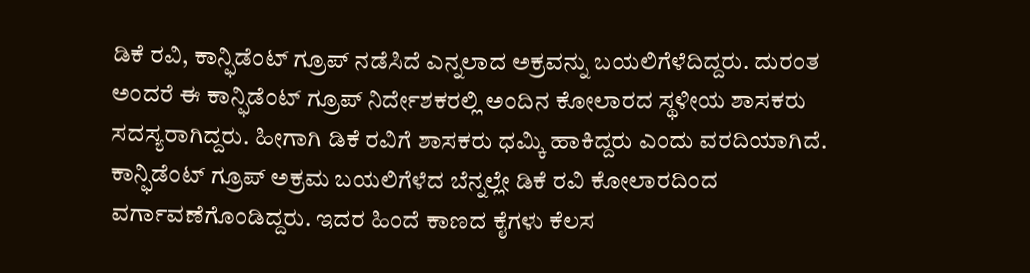ಡಿಕೆ ರವಿ, ಕಾನ್ಫಿಡೆಂಟ್ ಗ್ರೂಪ್ ನಡೆಸಿದೆ ಎನ್ನಲಾದ ಅಕ್ರವನ್ನು ಬಯಲಿಗೆಳೆದಿದ್ದರು. ದುರಂತ ಅಂದರೆ ಈ ಕಾನ್ಫಿಡೆಂಟ್ ಗ್ರೂಪ್ ನಿರ್ದೇಶಕರಲ್ಲಿ ಅಂದಿನ ಕೋಲಾರದ ಸ್ಥಳೀಯ ಶಾಸಕರು ಸದಸ್ಯರಾಗಿದ್ದರು. ಹೀಗಾಗಿ ಡಿಕೆ ರವಿಗೆ ಶಾಸಕರು ಧಮ್ಕಿ ಹಾಕಿದ್ದರು ಎಂದು ವರದಿಯಾಗಿದೆ. ಕಾನ್ಫಿಡೆಂಟ್ ಗ್ರೂಪ್ ಅಕ್ರಮ ಬಯಲಿಗೆಳೆದ ಬೆನ್ನಲ್ಲೇ ಡಿಕೆ ರವಿ ಕೋಲಾರದಿಂದ ವರ್ಗಾವಣೆಗೊಂಡಿದ್ದರು. ಇದರ ಹಿಂದೆ ಕಾಣದ ಕೈಗಳು ಕೆಲಸ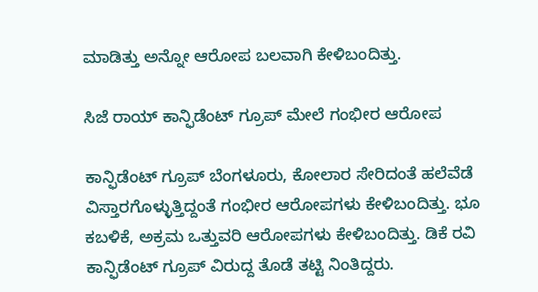ಮಾಡಿತ್ತು ಅನ್ನೋ ಆರೋಪ ಬಲವಾಗಿ ಕೇಳಿಬಂದಿತ್ತು.

ಸಿಜೆ ರಾಯ್ ಕಾನ್ಫಿಡೆಂಟ್ ಗ್ರೂಪ್ ಮೇಲೆ ಗಂಭೀರ ಆರೋಪ

ಕಾನ್ಫಿಡೆಂಟ್ ಗ್ರೂಪ್ ಬೆಂಗಳೂರು, ಕೋಲಾರ ಸೇರಿದಂತೆ ಹಲೆವೆಡೆ ವಿಸ್ತಾರಗೊಳ್ಳುತ್ತಿದ್ದಂತೆ ಗಂಭೀರ ಆರೋಪಗಳು ಕೇಳಿಬಂದಿತ್ತು. ಭೂ ಕಬಳಿಕೆ, ಅಕ್ರಮ ಒತ್ತುವರಿ ಆರೋಪಗಳು ಕೇಳಿಬಂದಿತ್ತು. ಡಿಕೆ ರವಿ ಕಾನ್ಫಿಡೆಂಟ್ ಗ್ರೂಪ್ ವಿರುದ್ದ ತೊಡೆ ತಟ್ಟಿ ನಿಂತಿದ್ದರು.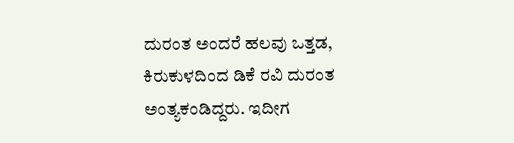ದುರಂತ ಅಂದರೆ ಹಲವು ಒತ್ತಡ, ಕಿರುಕುಳದಿಂದ ಡಿಕೆ ರವಿ ದುರಂತ ಅಂತ್ಯಕಂಡಿದ್ದರು. ಇದೀಗ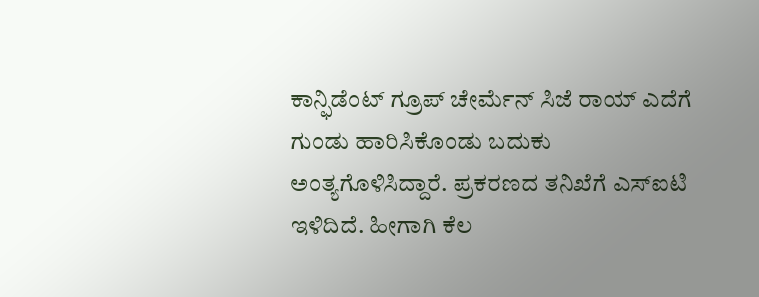ಕಾನ್ಫಿಡೆಂಟ್ ಗ್ರೂಪ್ ಚೇರ್ಮೆನ್ ಸಿಜೆ ರಾಯ್ ಎದೆಗೆ ಗುಂಡು ಹಾರಿಸಿಕೊಂಡು ಬದುಕು ಅಂತ್ಯಗೊಳಿಸಿದ್ದಾರೆ. ಪ್ರಕರಣದ ತನಿಖೆಗೆ ಎಸ್‌ಐಟಿ ಇಳಿದಿದೆ. ಹೀಗಾಗಿ ಕೆಲ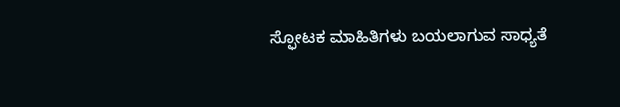ಸ್ಫೋಟಕ ಮಾಹಿತಿಗಳು ಬಯಲಾಗುವ ಸಾಧ್ಯತೆ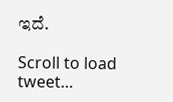ಇದೆ.

Scroll to load tweet…